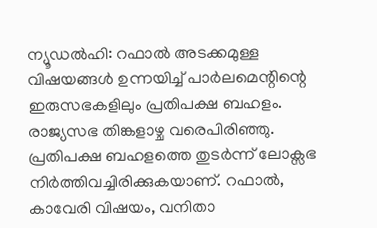ന്യൂഡൽഹി: റഫാൽ അടക്കമുള്ള വിഷയങ്ങൾ ഉന്നയിച്ച് പാർലമെന്റിന്റെ ഇരുസഭകളിലും പ്രതിപക്ഷ ബഹളം. രാജ്യസഭ തിങ്കളാഴ്ച വരെപിരിഞ്ഞു. പ്രതിപക്ഷ ബഹളത്തെ തുടർന്ന് ലോക്സഭ നിർത്തിവച്ചിരിക്കുകയാണ്. റഫാൽ, കാവേരി വിഷയം, വനിതാ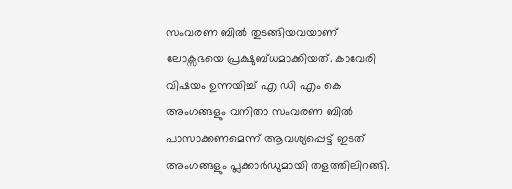സംവരണ ബിൽ തുടങ്ങിയവയാണ് ലോക്സഭയെ പ്രക്ഷുബ്ധമാക്കിയത്. കാവേരി വിഷയം ഉന്നയിച്ച് എ ഡി എം കെ അംഗങ്ങളും വനിതാ സംവരണ ബിൽ പാസാക്കണമെന്ന് ആവശ്യപ്പെട്ട് ഇടത് അംഗങ്ങളും പ്ലക്കാർഡുമായി തളത്തിലിറങ്ങി.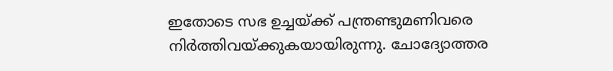ഇതോടെ സഭ ഉച്ചയ്ക്ക് പന്ത്രണ്ടുമണിവരെ നിർത്തിവയ്ക്കുകയായിരുന്നു. ചോദ്യോത്തര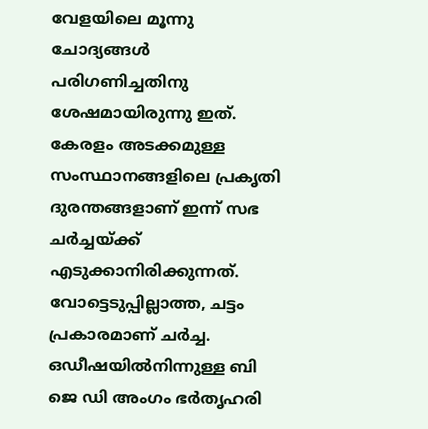വേളയിലെ മൂന്നു ചോദ്യങ്ങൾ പരിഗണിച്ചതിനു ശേഷമായിരുന്നു ഇത്. കേരളം അടക്കമുള്ള സംസ്ഥാനങ്ങളിലെ പ്രകൃതി ദുരന്തങ്ങളാണ് ഇന്ന് സഭ ചർച്ചയ്ക്ക് എടുക്കാനിരിക്കുന്നത്. വോട്ടെടുപ്പില്ലാത്ത, ചട്ടം പ്രകാരമാണ് ചർച്ച. ഒഡീഷയിൽനിന്നുള്ള ബി ജെ ഡി അംഗം ഭർതൃഹരി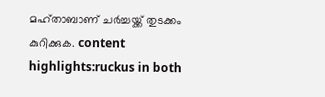മഹ്താബാണ് ചർച്ചയ്ക്ക് തുടക്കം കുറിക്കുക. content highlights:ruckus in both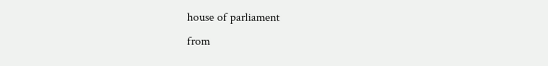house of parliament
from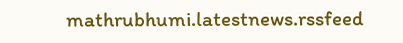mathrubhumi.latestnews.rssfeed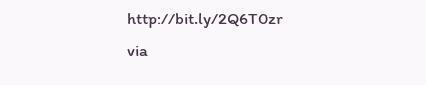http://bit.ly/2Q6T0zr
via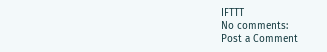IFTTT
No comments:
Post a Comment